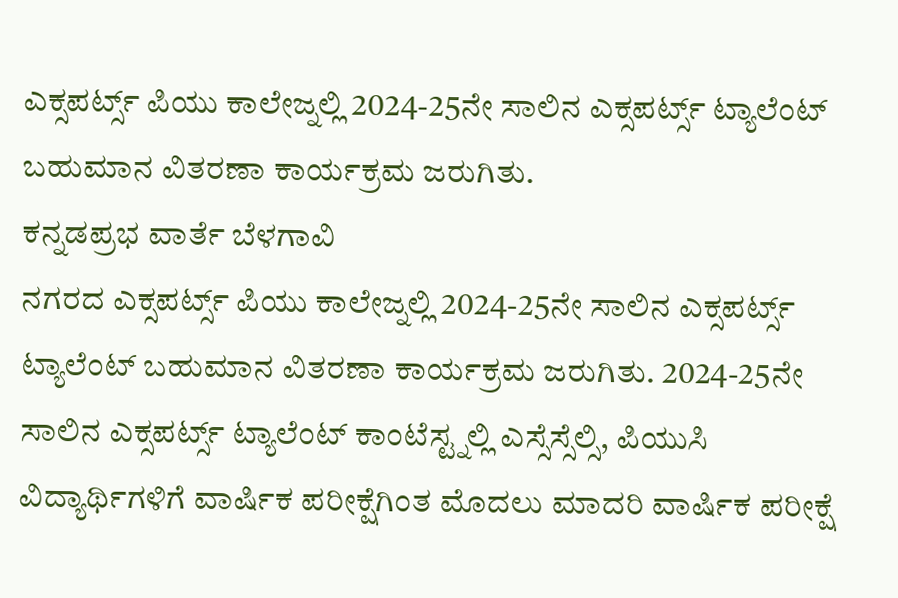ಎಕ್ಸಪರ್ಟ್ಸ್ ಪಿಯು ಕಾಲೇಜ್ನಲ್ಲಿ 2024-25ನೇ ಸಾಲಿನ ಎಕ್ಸಪರ್ಟ್ಸ್ ಟ್ಯಾಲೆಂಟ್ ಬಹುಮಾನ ವಿತರಣಾ ಕಾರ್ಯಕ್ರಮ ಜರುಗಿತು.
ಕನ್ನಡಪ್ರಭ ವಾರ್ತೆ ಬೆಳಗಾವಿ
ನಗರದ ಎಕ್ಸಪರ್ಟ್ಸ್ ಪಿಯು ಕಾಲೇಜ್ನಲ್ಲಿ 2024-25ನೇ ಸಾಲಿನ ಎಕ್ಸಪರ್ಟ್ಸ್ ಟ್ಯಾಲೆಂಟ್ ಬಹುಮಾನ ವಿತರಣಾ ಕಾರ್ಯಕ್ರಮ ಜರುಗಿತು. 2024-25ನೇ ಸಾಲಿನ ಎಕ್ಸಪರ್ಟ್ಸ್ ಟ್ಯಾಲೆಂಟ್ ಕಾಂಟೆಸ್ಟ್ನಲ್ಲಿ ಎಸ್ಸೆಸ್ಸೆಲ್ಸಿ, ಪಿಯುಸಿ ವಿದ್ಯಾರ್ಥಿಗಳಿಗೆ ವಾರ್ಷಿಕ ಪರೀಕ್ಷೆಗಿಂತ ಮೊದಲು ಮಾದರಿ ವಾರ್ಷಿಕ ಪರೀಕ್ಷೆ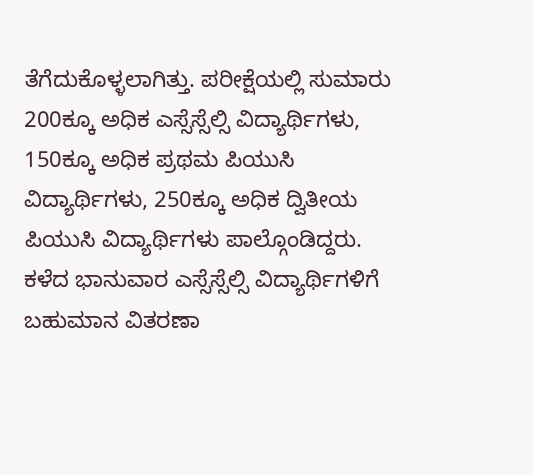ತೆಗೆದುಕೊಳ್ಳಲಾಗಿತ್ತು. ಪರೀಕ್ಷೆಯಲ್ಲಿ ಸುಮಾರು 200ಕ್ಕೂ ಅಧಿಕ ಎಸ್ಸೆಸ್ಸೆಲ್ಸಿ ವಿದ್ಯಾರ್ಥಿಗಳು, 150ಕ್ಕೂ ಅಧಿಕ ಪ್ರಥಮ ಪಿಯುಸಿ ವಿದ್ಯಾರ್ಥಿಗಳು, 250ಕ್ಕೂ ಅಧಿಕ ದ್ವಿತೀಯ ಪಿಯುಸಿ ವಿದ್ಯಾರ್ಥಿಗಳು ಪಾಲ್ಗೊಂಡಿದ್ದರು.
ಕಳೆದ ಭಾನುವಾರ ಎಸ್ಸೆಸ್ಸೆಲ್ಸಿ ವಿದ್ಯಾರ್ಥಿಗಳಿಗೆ ಬಹುಮಾನ ವಿತರಣಾ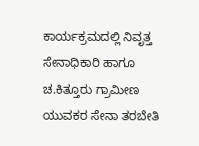ಕಾರ್ಯಕ್ರಮದಲ್ಲಿ ನಿವೃತ್ತ ಸೇನಾಧಿಕಾರಿ ಹಾಗೂ ಚ.ಕಿತ್ತೂರು ಗ್ರಾಮೀಣ ಯುವಕರ ಸೇನಾ ತರಬೇತಿ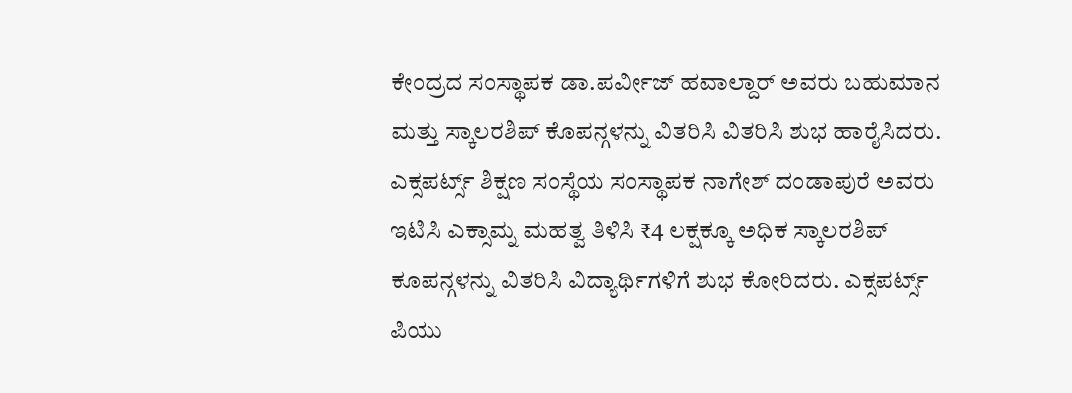ಕೇಂದ್ರದ ಸಂಸ್ಥಾಪಕ ಡಾ.ಪರ್ವೀಜ್ ಹವಾಲ್ದಾರ್ ಅವರು ಬಹುಮಾನ ಮತ್ತು ಸ್ಕಾಲರಶಿಪ್ ಕೊಪನ್ಗಳನ್ನು ವಿತರಿಸಿ ವಿತರಿಸಿ ಶುಭ ಹಾರೈಸಿದರು.
ಎಕ್ಸಪರ್ಟ್ಸ್ ಶಿಕ್ಷಣ ಸಂಸ್ಥೆಯ ಸಂಸ್ಥಾಪಕ ನಾಗೇಶ್ ದಂಡಾಪುರೆ ಅವರು ಇಟಿಸಿ ಎಕ್ಸಾಮ್ನ ಮಹತ್ವ ತಿಳಿಸಿ ₹4 ಲಕ್ಷಕ್ಕೂ ಅಧಿಕ ಸ್ಕಾಲರಶಿಪ್ ಕೂಪನ್ಗಳನ್ನು ವಿತರಿಸಿ ವಿದ್ಯಾರ್ಥಿಗಳಿಗೆ ಶುಭ ಕೋರಿದರು. ಎಕ್ಸಪರ್ಟ್ಸ್ ಪಿಯು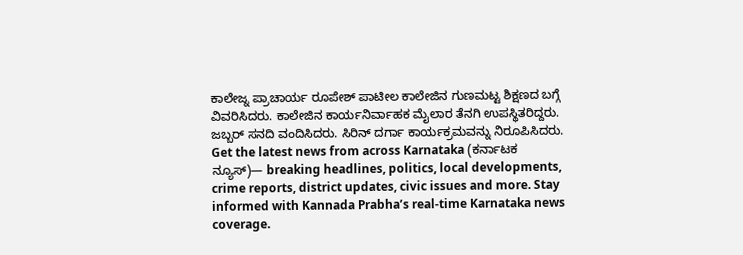ಕಾಲೇಜ್ನ ಪ್ರಾಚಾರ್ಯ ರೂಪೇಶ್ ಪಾಟೀಲ ಕಾಲೇಜಿನ ಗುಣಮಟ್ಟ ಶಿಕ್ಷಣದ ಬಗ್ಗೆ ವಿವರಿಸಿದರು. ಕಾಲೇಜಿನ ಕಾರ್ಯನಿರ್ವಾಹಕ ಮೈಲಾರ ತೆನಗಿ ಉಪಸ್ಥಿತರಿದ್ದರು. ಜಬ್ಬರ್ ಸನದಿ ವಂದಿಸಿದರು. ಸಿರಿನ್ ದರ್ಗಾ ಕಾರ್ಯಕ್ರಮವನ್ನು ನಿರೂಪಿಸಿದರು.
Get the latest news from across Karnataka (ಕರ್ನಾಟಕ ನ್ಯೂಸ್)— breaking headlines, politics, local developments, crime reports, district updates, civic issues and more. Stay informed with Kannada Prabha’s real‑time Karnataka news coverage.